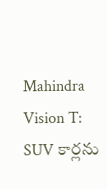Mahindra Vision T: SUV కార్లను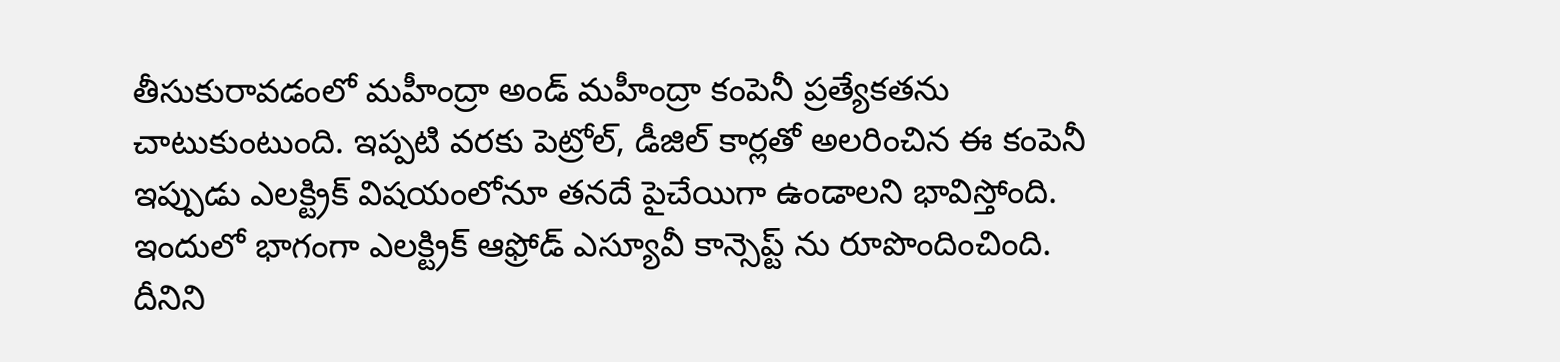తీసుకురావడంలో మహీంద్రా అండ్ మహీంద్రా కంపెనీ ప్రత్యేకతను చాటుకుంటుంది. ఇప్పటి వరకు పెట్రోల్, డీజిల్ కార్లతో అలరించిన ఈ కంపెనీ ఇప్పుడు ఎలక్ట్రిక్ విషయంలోనూ తనదే పైచేయిగా ఉండాలని భావిస్తోంది. ఇందులో భాగంగా ఎలక్ట్రిక్ ఆఫ్రోడ్ ఎస్యూవీ కాన్సెప్ట్ ను రూపొందించింది. దీనిని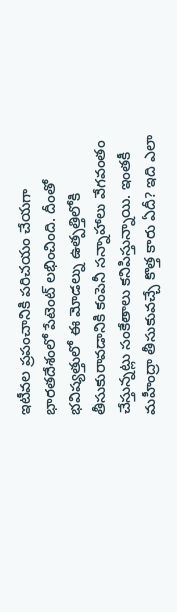ఇటీవల ప్రపంచానికి పరిచయం చేయగా భారతదేశంలో పేటెంట్ లభించింది. దీంతో భవిష్యత్తులో ఈ మోడల్ను ఉత్పత్తిలోకి తీసుకురావడానికి కంపెనీ సన్నాహాలు వేగవంతం చేస్తున్నట్లు సంకేతాలు కనిపిస్తున్నాయి. ఇంతకీ మహీంద్రా తీసుకువచ్చే కొత్త కారు ఏదీ? ఇది ఎలా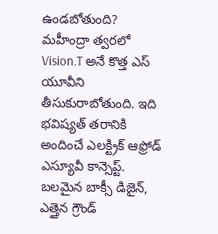ఉండబోతుంది?
మహీంద్రా త్వరలో Vision.T అనే కొత్త ఎస్ యూవీని తీసుకురాబోతుంది. ఇది భవిష్యత్ తరానికి అందించే ఎలక్ట్రిక్ ఆఫ్రోడ్ ఎస్యూవీ కాన్సెప్ట్. బలమైన బాక్సీ డిజైన్, ఎత్తైన గ్రౌండ్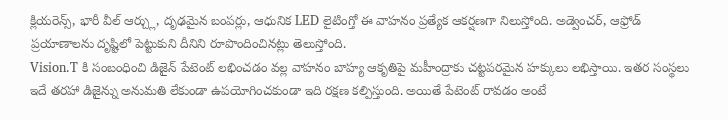క్లియరెన్స్, భారీ వీల్ ఆర్చ్లు, దృఢమైన బంపర్లు, ఆధునిక LED లైటింగ్తో ఈ వాహనం ప్రత్యేక ఆకర్షణగా నిలుస్తోంది. అడ్వెంచర్, ఆఫ్రోడ్ ప్రయాణాలను దృష్టిలో పెట్టుకుని దీనిని రూపొందించినట్లు తెలుస్తోంది.
Vision.T కి సంబంధించి డిజైన్ పేటెంట్ లభించడం వల్ల వాహనం బాహ్య ఆకృతిపై మహీంద్రాకు చట్టపరమైన హక్కులు లభిస్తాయి. ఇతర సంస్థలు ఇదే తరహా డిజైన్ను అనుమతి లేకుండా ఉపయోగించకుండా ఇది రక్షణ కల్పిస్తుంది. అయితే పేటెంట్ రావడం అంటే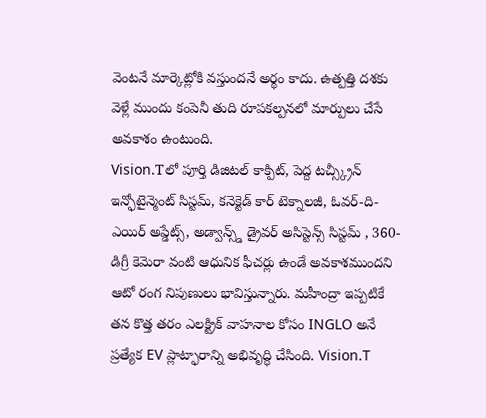వెంటనే మార్కెట్లోకి వస్తుందనే అర్థం కాదు. ఉత్పత్తి దశకు వెళ్లే ముందు కంపెనీ తుది రూపకల్పనలో మార్పులు చేసే అవకాశం ఉంటుంది.
Vision.Tలో పూర్తి డిజిటల్ కాక్పిట్, పెద్ద టచ్స్క్రీన్ ఇన్ఫోటైన్మెంట్ సిస్టమ్, కనెక్టెడ్ కార్ టెక్నాలజీ, ఓవర్-ది-ఎయిర్ అప్డేట్స్, అడ్వాన్స్డ్ డ్రైవర్ అసిస్టెన్స్ సిస్టమ్ , 360-డిగ్రీ కెమెరా వంటి ఆధునిక ఫీచర్లు ఉండే అవకాశముందని ఆటో రంగ నిపుణులు భావిస్తున్నారు. మహీంద్రా ఇప్పటికే తన కొత్త తరం ఎలక్ట్రిక్ వాహనాల కోసం INGLO అనే ప్రత్యేక EV ప్లాట్ఫారాన్ని అభివృద్ధి చేసింది. Vision.T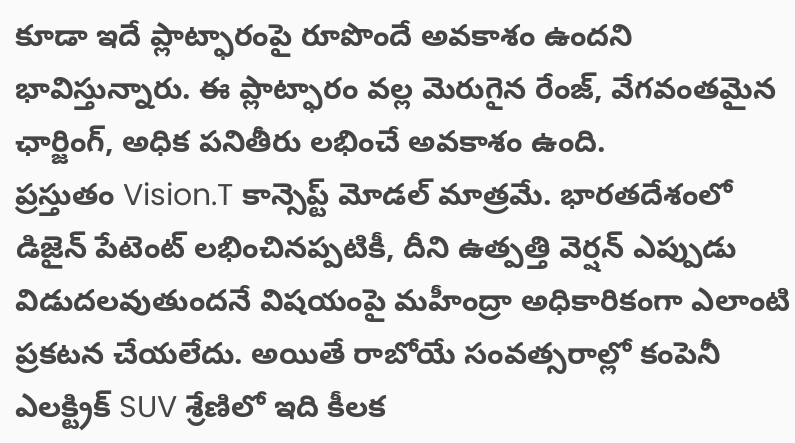కూడా ఇదే ప్లాట్ఫారంపై రూపొందే అవకాశం ఉందని భావిస్తున్నారు. ఈ ప్లాట్ఫారం వల్ల మెరుగైన రేంజ్, వేగవంతమైన ఛార్జింగ్, అధిక పనితీరు లభించే అవకాశం ఉంది.
ప్రస్తుతం Vision.T కాన్సెప్ట్ మోడల్ మాత్రమే. భారతదేశంలో డిజైన్ పేటెంట్ లభించినప్పటికీ, దీని ఉత్పత్తి వెర్షన్ ఎప్పుడు విడుదలవుతుందనే విషయంపై మహీంద్రా అధికారికంగా ఎలాంటి ప్రకటన చేయలేదు. అయితే రాబోయే సంవత్సరాల్లో కంపెనీ ఎలక్ట్రిక్ SUV శ్రేణిలో ఇది కీలక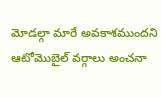మోడల్గా మారే అవకాశముందని ఆటోమొబైల్ వర్గాలు అంచనా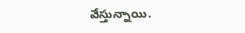వేస్తున్నాయి.